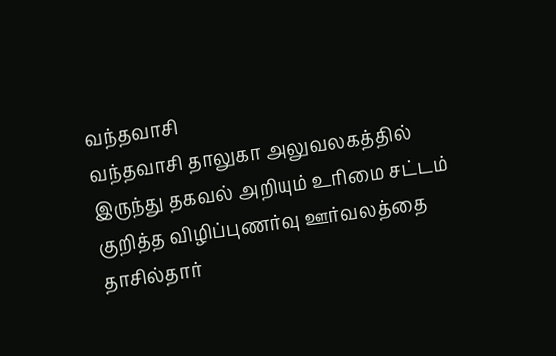வந்தவாசி
வந்தவாசி தாலுகா அலுவலகத்தில் இருந்து தகவல் அறியும் உரிமை சட்டம் குறித்த விழிப்புணர்வு ஊர்வலத்தை தாசில்தார்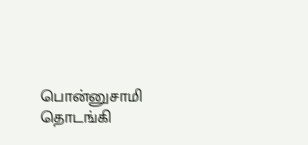பொன்னுசாமி தொடங்கி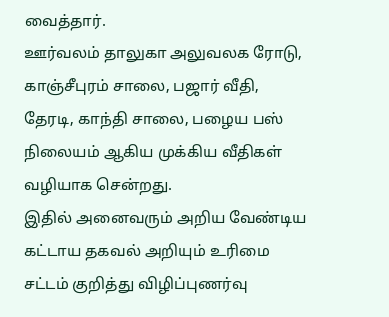வைத்தார்.
ஊர்வலம் தாலுகா அலுவலக ரோடு, காஞ்சீபுரம் சாலை, பஜார் வீதி, தேரடி, காந்தி சாலை, பழைய பஸ் நிலையம் ஆகிய முக்கிய வீதிகள் வழியாக சென்றது.
இதில் அனைவரும் அறிய வேண்டிய கட்டாய தகவல் அறியும் உரிமை சட்டம் குறித்து விழிப்புணர்வு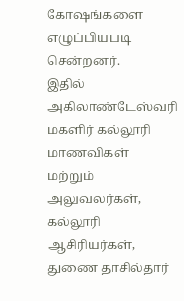கோஷங்களை எழுப்பியபடி சென்றனர்.
இதில் அகிலாண்டேஸ்வரி மகளிர் கல்லூரி மாணவிகள் மற்றும் அலுவலர்கள், கல்லூரி ஆசிரியர்கள், துணை தாசில்தார்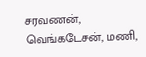சரவணன், வெங்கடேசன், மணி,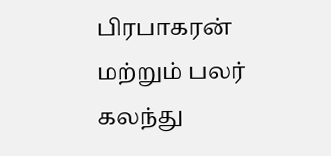பிரபாகரன் மற்றும் பலர் கலந்து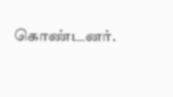கொண்டனர்.